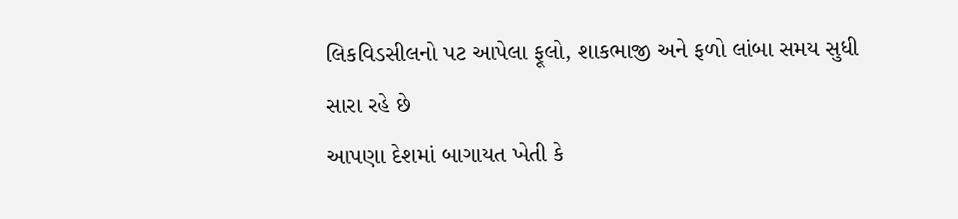લિકવિડસીલનો પટ આપેલા ફૂલો, શાકભાજી અને ફળો લાંબા સમય સુધી સારા રહે છે
આપણા દેશમાં બાગાયત ખેતી કે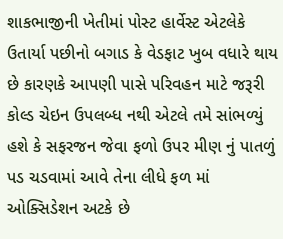શાકભાજીની ખેતીમાં પોસ્ટ હાર્વેસ્ટ એટલેકે ઉતાર્યા પછીનો બગાડ કે વેડફાટ ખુબ વધારે થાય છે કારણકે આપણી પાસે પરિવહન માટે જરૂરી કોલ્ડ ચેઇન ઉપલબ્ધ નથી એટલે તમે સાંભળ્યું હશે કે સફરજન જેવા ફળો ઉપર મીણ નું પાતળું પડ ચડવામાં આવે તેના લીધે ફળ માં ઓક્સિડેશન અટકે છે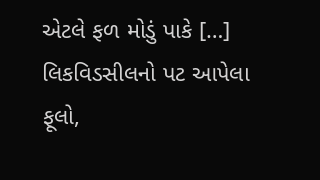એટલે ફળ મોડું પાકે […]
લિકવિડસીલનો પટ આપેલા ફૂલો,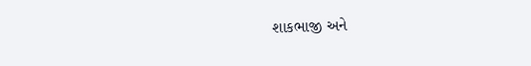શાકભાજી અને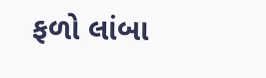ફળો લાંબા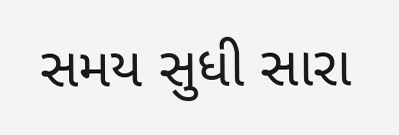સમય સુધી સારા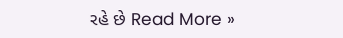રહે છે Read More »